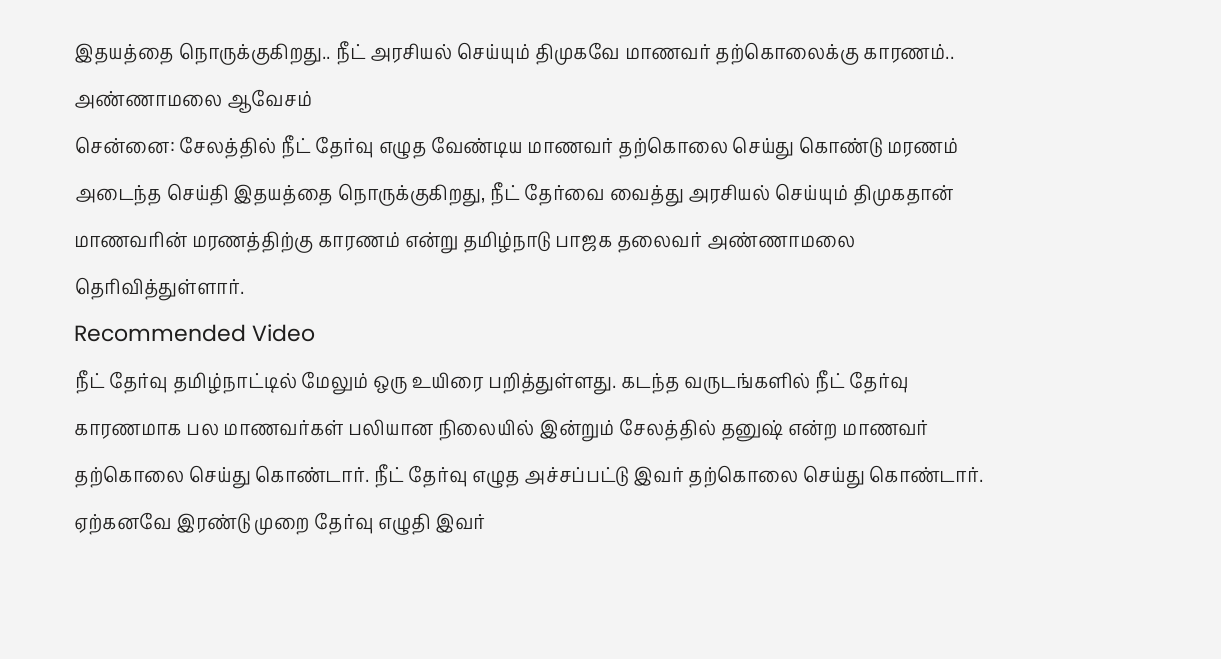இதயத்தை நொருக்குகிறது.. நீட் அரசியல் செய்யும் திமுகவே மாணவர் தற்கொலைக்கு காரணம்.. அண்ணாமலை ஆவேசம்
சென்னை: சேலத்தில் நீட் தேர்வு எழுத வேண்டிய மாணவர் தற்கொலை செய்து கொண்டு மரணம் அடைந்த செய்தி இதயத்தை நொருக்குகிறது, நீட் தேர்வை வைத்து அரசியல் செய்யும் திமுகதான் மாணவரின் மரணத்திற்கு காரணம் என்று தமிழ்நாடு பாஜக தலைவர் அண்ணாமலை தெரிவித்துள்ளார்.
Recommended Video
நீட் தேர்வு தமிழ்நாட்டில் மேலும் ஒரு உயிரை பறித்துள்ளது. கடந்த வருடங்களில் நீட் தேர்வு காரணமாக பல மாணவர்கள் பலியான நிலையில் இன்றும் சேலத்தில் தனுஷ் என்ற மாணவர் தற்கொலை செய்து கொண்டார். நீட் தேர்வு எழுத அச்சப்பட்டு இவர் தற்கொலை செய்து கொண்டார்.
ஏற்கனவே இரண்டு முறை தேர்வு எழுதி இவர்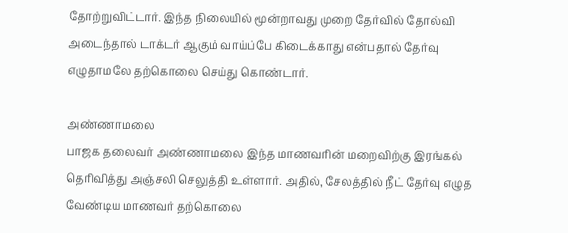தோற்றுவிட்டார். இந்த நிலையில் மூன்றாவது முறை தேர்வில் தோல்வி அடைந்தால் டாக்டர் ஆகும் வாய்ப்பே கிடைக்காது என்பதால் தேர்வு எழுதாமலே தற்கொலை செய்து கொண்டார்.

அண்ணாமலை
பாஜக தலைவர் அண்ணாமலை இந்த மாணவரின் மறைவிற்கு இரங்கல் தெரிவித்து அஞ்சலி செலுத்தி உள்ளார். அதில், சேலத்தில் நீட் தேர்வு எழுத வேண்டிய மாணவர் தற்கொலை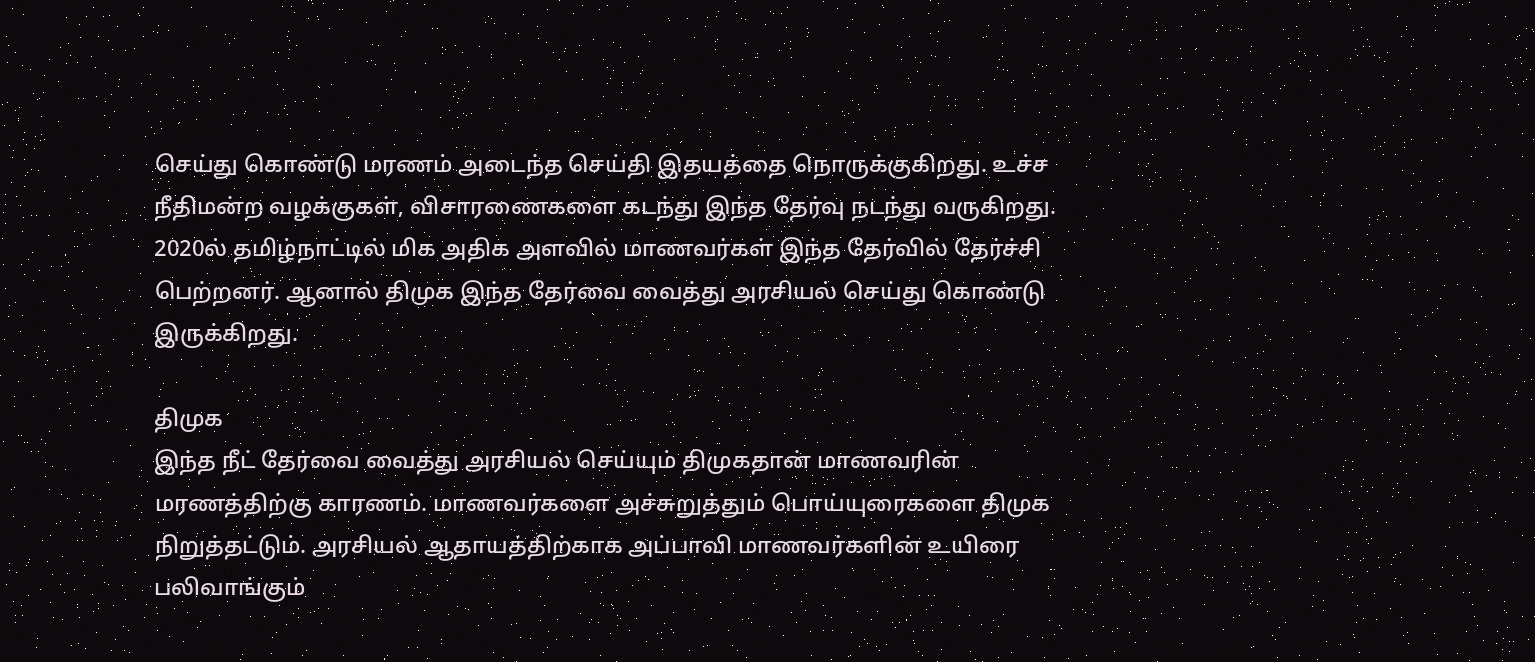செய்து கொண்டு மரணம் அடைந்த செய்தி இதயத்தை நொருக்குகிறது. உச்ச நீதிமன்ற வழக்குகள், விசாரணைகளை கடந்து இந்த தேர்வு நடந்து வருகிறது. 2020ல் தமிழ்நாட்டில் மிக அதிக அளவில் மாணவர்கள் இந்த தேர்வில் தேர்ச்சி பெற்றனர். ஆனால் திமுக இந்த தேர்வை வைத்து அரசியல் செய்து கொண்டு இருக்கிறது.

திமுக
இந்த நீட் தேர்வை வைத்து அரசியல் செய்யும் திமுகதான் மாணவரின் மரணத்திற்கு காரணம். மாணவர்களை அச்சுறுத்தும் பொய்யுரைகளை திமுக நிறுத்தட்டும். அரசியல் ஆதாயத்திற்காக அப்பாவி மாணவர்களின் உயிரை பலிவாங்கும்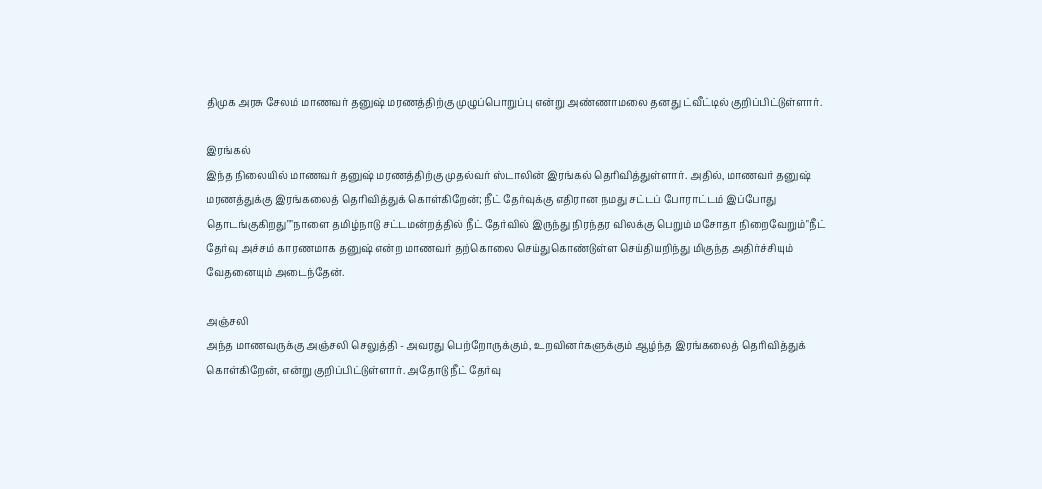திமுக அரசு சேலம் மாணவர் தனுஷ் மரணத்திற்கு முழுப்பொறுப்பு என்று அண்ணாமலை தனது ட்வீட்டில் குறிப்பிட்டுள்ளார்.

இரங்கல்
இந்த நிலையில் மாணவர் தனுஷ் மரணத்திற்கு முதல்வர் ஸ்டாலின் இரங்கல் தெரிவித்துள்ளார். அதில், மாணவர் தனுஷ் மரணத்துக்கு இரங்கலைத் தெரிவித்துக் கொள்கிறேன்; நீட் தேர்வுக்கு எதிரான நமது சட்டப் போராட்டம் இப்போது தொடங்குகிறது""நாளை தமிழ்நாடு சட்டமன்றத்தில் நீட் தேர்வில் இருந்து நிரந்தர விலக்கு பெறும் மசோதா நிறைவேறும்"நீட் தேர்வு அச்சம் காரணமாக தனுஷ் என்ற மாணவர் தற்கொலை செய்துகொண்டுள்ள செய்தியறிந்து மிகுந்த அதிர்ச்சியும் வேதனையும் அடைந்தேன்.

அஞ்சலி
அந்த மாணவருக்கு அஞ்சலி செலுத்தி - அவரது பெற்றோருக்கும், உறவினர்களுக்கும் ஆழ்ந்த இரங்கலைத் தெரிவித்துக் கொள்கிறேன், என்று குறிப்பிட்டுள்ளார். அதோடு நீட் தேர்வு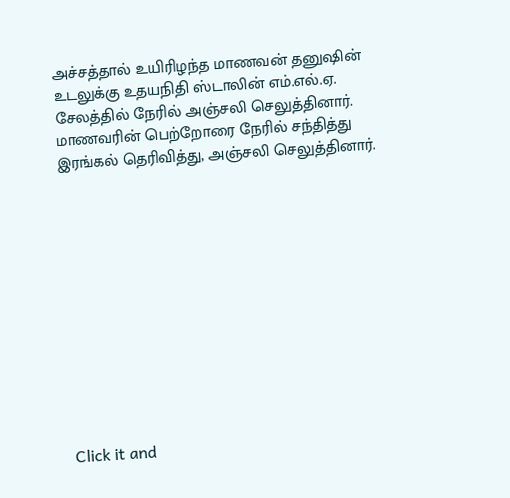அச்சத்தால் உயிரிழந்த மாணவன் தனுஷின் உடலுக்கு உதயநிதி ஸ்டாலின் எம்.எல்.ஏ. சேலத்தில் நேரில் அஞ்சலி செலுத்தினார். மாணவரின் பெற்றோரை நேரில் சந்தித்து இரங்கல் தெரிவித்து, அஞ்சலி செலுத்தினார்.












Click it and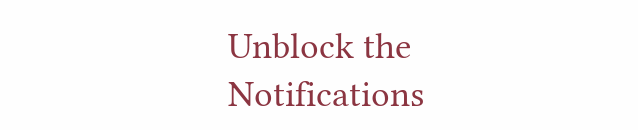Unblock the Notifications